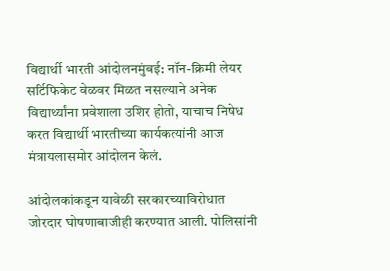विद्यार्थी भारती आंदोलनमुंबई: नॉन-क्रिमी लेयर सर्टिफिकेट वेळवर मिळत नसल्याने अनेक विद्यार्थ्यांना प्रवेशाला उशिर होतो, याचाच निषेध करत विद्यार्थी भारतीच्या कार्यकत्यांनी आज मंत्रायलासमोर आंदोलन केलं.

आंदोलकांकडून यावेळी सरकारच्याविरोधात जोरदार घोषणाबाजीही करण्यात आली. पोलिसांनी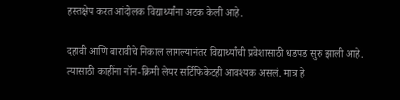हस्तक्षेप करत आंदोलक विद्यार्थ्यांना अटक केली आहे.

दहावी आणि बारावीचे निकाल लागल्यानंतर विद्यार्थ्यांची प्रवेशासाठी धडपड सुरु झाली आहे. त्यासाठी काहींना नॉन-क्रिमी लेयर सर्टिफिकेटही आवश्यक असलं. मात्र हे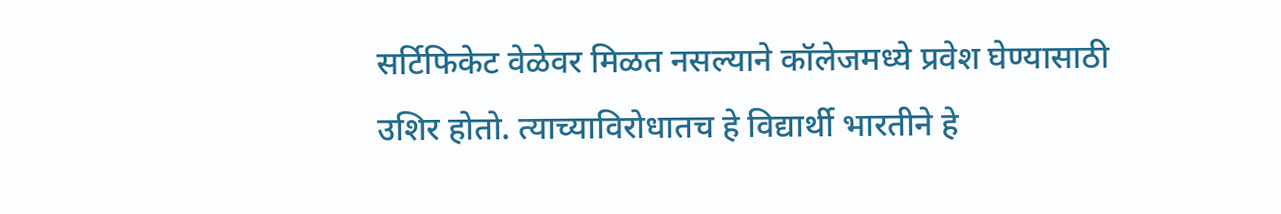सर्टिफिकेट वेळेवर मिळत नसल्याने कॉलेजमध्ये प्रवेश घेण्यासाठी उशिर होतो. त्याच्याविरोधातच हे विद्यार्थी भारतीने हे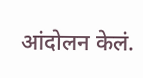आंदोलन केलं.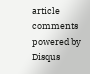article comments powered by Disqus